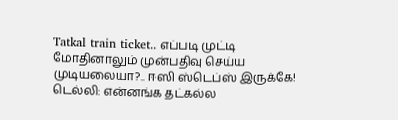Tatkal train ticket.. எப்படி முட்டி மோதினாலும் முன்பதிவு செய்ய முடியலையா?.. ஈஸி ஸ்டெப்ஸ் இருக்கே!
டெல்லி: என்னங்க தட்கல்ல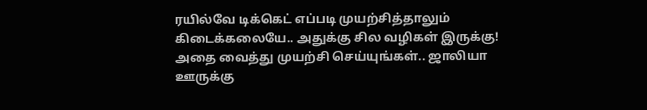ரயில்வே டிக்கெட் எப்படி முயற்சித்தாலும் கிடைக்கலையே.. அதுக்கு சில வழிகள் இருக்கு! அதை வைத்து முயற்சி செய்யுங்கள்.. ஜாலியா ஊருக்கு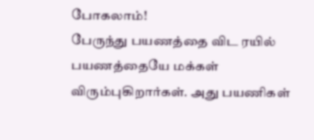போகலாம்!
பேருந்து பயணத்தை விட ரயில் பயணத்தையே மக்கள் விரும்புகிறார்கள். அது பயணிகள்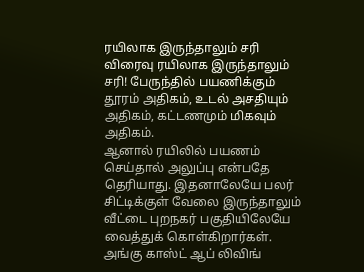ரயிலாக இருந்தாலும் சரி விரைவு ரயிலாக இருந்தாலும் சரி! பேருந்தில் பயணிக்கும் தூரம் அதிகம், உடல் அசதியும் அதிகம், கட்டணமும் மிகவும் அதிகம்.
ஆனால் ரயிலில் பயணம் செய்தால் அலுப்பு என்பதே தெரியாது. இதனாலேயே பலர் சிட்டிக்குள் வேலை இருந்தாலும் வீட்டை புறநகர் பகுதியிலேயே வைத்துக் கொள்கிறார்கள். அங்கு காஸ்ட் ஆப் லிவிங்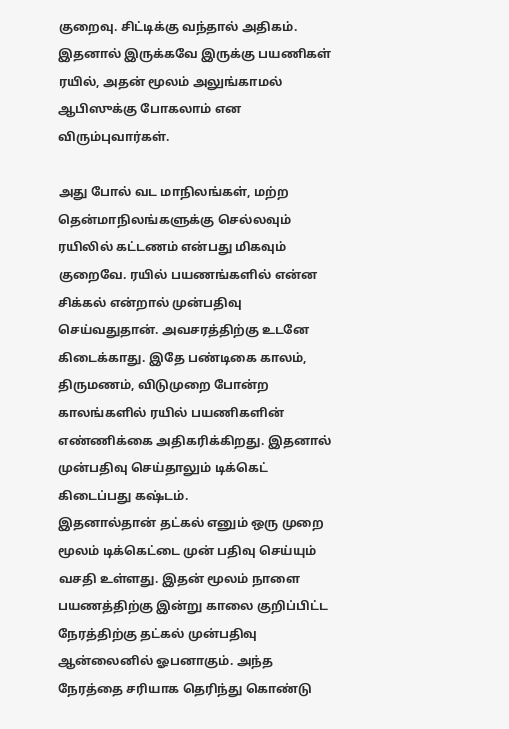குறைவு. சிட்டிக்கு வந்தால் அதிகம். இதனால் இருக்கவே இருக்கு பயணிகள் ரயில், அதன் மூலம் அலுங்காமல் ஆபிஸுக்கு போகலாம் என விரும்புவார்கள்.

அது போல் வட மாநிலங்கள், மற்ற தென்மாநிலங்களுக்கு செல்லவும் ரயிலில் கட்டணம் என்பது மிகவும் குறைவே. ரயில் பயணங்களில் என்ன சிக்கல் என்றால் முன்பதிவு செய்வதுதான். அவசரத்திற்கு உடனே கிடைக்காது. இதே பண்டிகை காலம், திருமணம், விடுமுறை போன்ற காலங்களில் ரயில் பயணிகளின் எண்ணிக்கை அதிகரிக்கிறது. இதனால் முன்பதிவு செய்தாலும் டிக்கெட் கிடைப்பது கஷ்டம்.
இதனால்தான் தட்கல் எனும் ஒரு முறை மூலம் டிக்கெட்டை முன் பதிவு செய்யும் வசதி உள்ளது. இதன் மூலம் நாளை பயணத்திற்கு இன்று காலை குறிப்பிட்ட நேரத்திற்கு தட்கல் முன்பதிவு ஆன்லைனில் ஓபனாகும். அந்த நேரத்தை சரியாக தெரிந்து கொண்டு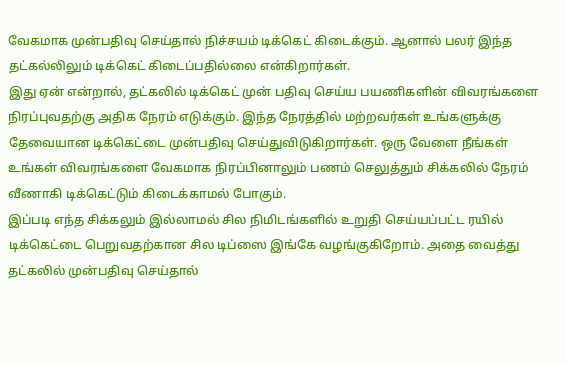வேகமாக முன்பதிவு செய்தால் நிச்சயம் டிக்கெட் கிடைக்கும். ஆனால் பலர் இந்த தட்கல்லிலும் டிக்கெட் கிடைப்பதில்லை என்கிறார்கள்.
இது ஏன் என்றால், தட்கலில் டிக்கெட் முன் பதிவு செய்ய பயணிகளின் விவரங்களை நிரப்புவதற்கு அதிக நேரம் எடுக்கும். இந்த நேரத்தில் மற்றவர்கள் உங்களுக்கு தேவையான டிக்கெட்டை முன்பதிவு செய்துவிடுகிறார்கள். ஒரு வேளை நீங்கள் உங்கள் விவரங்களை வேகமாக நிரப்பினாலும் பணம் செலுத்தும் சிக்கலில் நேரம் வீணாகி டிக்கெட்டும் கிடைக்காமல் போகும்.
இப்படி எந்த சிக்கலும் இல்லாமல் சில நிமிடங்களில் உறுதி செய்யப்பட்ட ரயில் டிக்கெட்டை பெறுவதற்கான சில டிப்ஸை இங்கே வழங்குகிறோம். அதை வைத்து தட்கலில் முன்பதிவு செய்தால்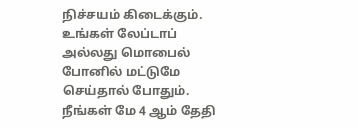நிச்சயம் கிடைக்கும். உங்கள் லேப்டாப் அல்லது மொபைல் போனில் மட்டுமே செய்தால் போதும். நீங்கள் மே 4 ஆம் தேதி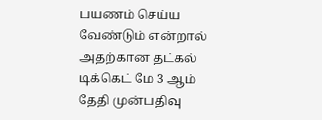பயணம் செய்ய வேண்டும் என்றால் அதற்கான தட்கல் டிக்கெட் மே 3 ஆம் தேதி முன்பதிவு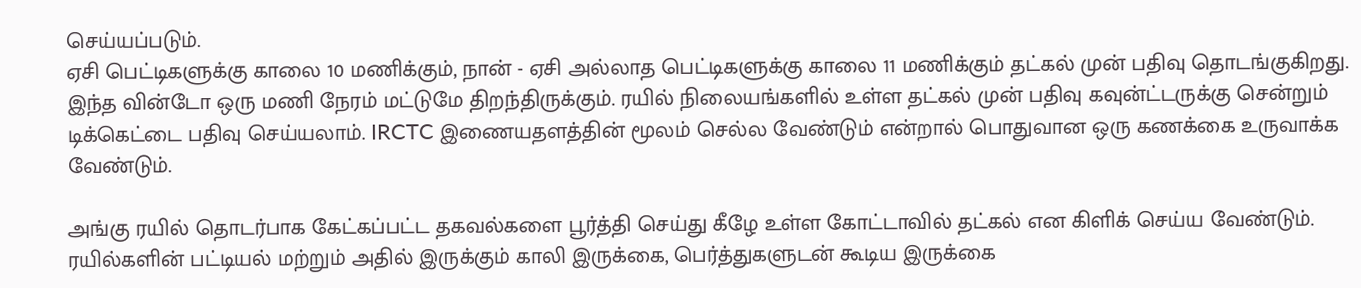செய்யப்படும்.
ஏசி பெட்டிகளுக்கு காலை 10 மணிக்கும், நான் - ஏசி அல்லாத பெட்டிகளுக்கு காலை 11 மணிக்கும் தட்கல் முன் பதிவு தொடங்குகிறது. இந்த வின்டோ ஒரு மணி நேரம் மட்டுமே திறந்திருக்கும். ரயில் நிலையங்களில் உள்ள தட்கல் முன் பதிவு கவுன்ட்டருக்கு சென்றும் டிக்கெட்டை பதிவு செய்யலாம். IRCTC இணையதளத்தின் மூலம் செல்ல வேண்டும் என்றால் பொதுவான ஒரு கணக்கை உருவாக்க வேண்டும்.

அங்கு ரயில் தொடர்பாக கேட்கப்பட்ட தகவல்களை பூர்த்தி செய்து கீழே உள்ள கோட்டாவில் தட்கல் என கிளிக் செய்ய வேண்டும். ரயில்களின் பட்டியல் மற்றும் அதில் இருக்கும் காலி இருக்கை, பெர்த்துகளுடன் கூடிய இருக்கை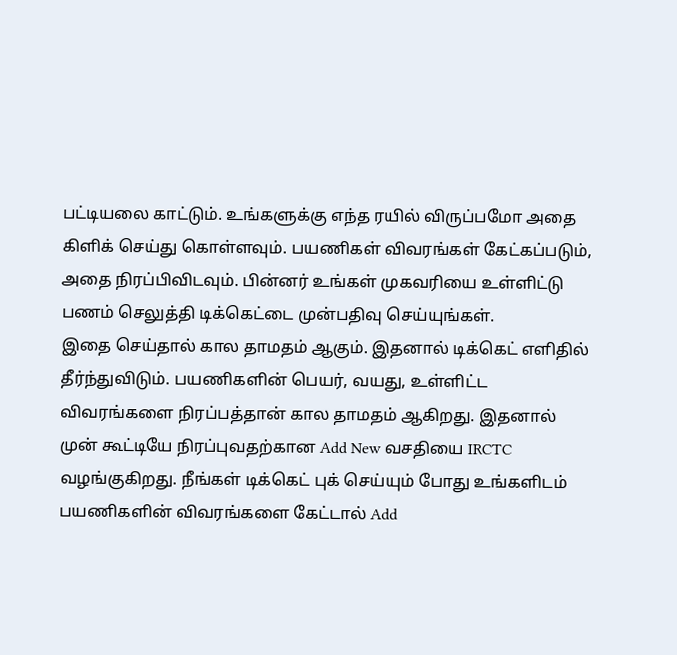பட்டியலை காட்டும். உங்களுக்கு எந்த ரயில் விருப்பமோ அதை கிளிக் செய்து கொள்ளவும். பயணிகள் விவரங்கள் கேட்கப்படும், அதை நிரப்பிவிடவும். பின்னர் உங்கள் முகவரியை உள்ளிட்டு பணம் செலுத்தி டிக்கெட்டை முன்பதிவு செய்யுங்கள்.
இதை செய்தால் கால தாமதம் ஆகும். இதனால் டிக்கெட் எளிதில் தீர்ந்துவிடும். பயணிகளின் பெயர், வயது, உள்ளிட்ட விவரங்களை நிரப்பத்தான் கால தாமதம் ஆகிறது. இதனால் முன் கூட்டியே நிரப்புவதற்கான Add New வசதியை IRCTC வழங்குகிறது. நீங்கள் டிக்கெட் புக் செய்யும் போது உங்களிடம் பயணிகளின் விவரங்களை கேட்டால் Add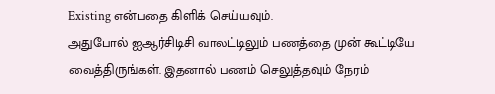Existing என்பதை கிளிக் செய்யவும்.
அதுபோல் ஐஆர்சிடிசி வாலட்டிலும் பணத்தை முன் கூட்டியே வைத்திருங்கள். இதனால் பணம் செலுத்தவும் நேரம்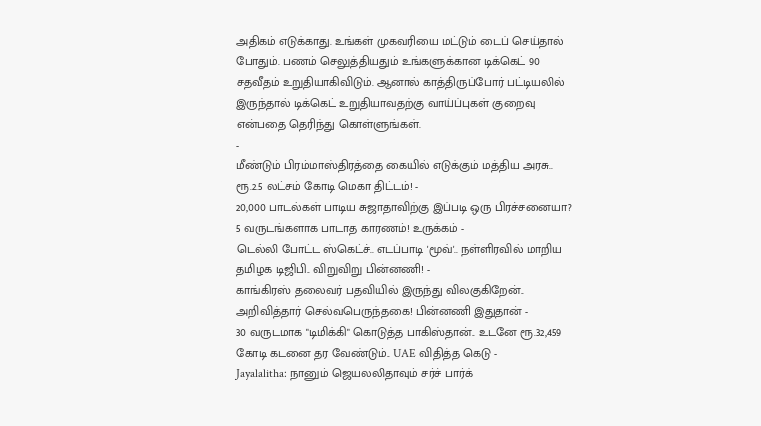அதிகம் எடுக்காது. உங்கள் முகவரியை மட்டும் டைப் செய்தால் போதும். பணம் செலுத்தியதும் உங்களுக்கான டிக்கெட் 90 சதவீதம் உறுதியாகிவிடும். ஆனால் காத்திருப்போர் பட்டியலில் இருந்தால் டிக்கெட் உறுதியாவதற்கு வாய்ப்புகள் குறைவு என்பதை தெரிந்து கொள்ளுங்கள்.
-
மீண்டும் பிரம்மாஸ்திரத்தை கையில் எடுக்கும் மத்திய அரசு.. ரூ.2.5 லட்சம் கோடி மெகா திட்டம்! -
20,000 பாடல்கள் பாடிய சுஜாதாவிற்கு இப்படி ஒரு பிரச்சனையா? 5 வருடங்களாக பாடாத காரணம்! உருக்கம் -
டெல்லி போட்ட ஸ்கெட்ச்.. எடப்பாடி 'மூவ்'.. நள்ளிரவில் மாறிய தமிழக டிஜிபி.. விறுவிறு பின்னணி! -
காங்கிரஸ் தலைவர் பதவியில் இருந்து விலகுகிறேன்.. அறிவித்தார் செல்வபெருந்தகை! பின்னணி இதுதான் -
30 வருடமாக "டிமிக்கி" கொடுத்த பாகிஸ்தான்.. உடனே ரூ.32,459 கோடி கடனை தர வேண்டும்.. UAE விதித்த கெடு -
Jayalalitha: நானும் ஜெயலலிதாவும் சர்ச் பார்க்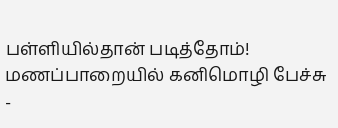பள்ளியில்தான் படித்தோம்! மணப்பாறையில் கனிமொழி பேச்சு -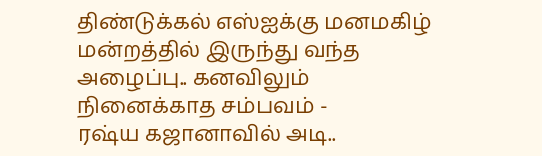திண்டுக்கல் எஸ்ஐக்கு மனமகிழ் மன்றத்தில் இருந்து வந்த அழைப்பு.. கனவிலும் நினைக்காத சம்பவம் -
ரஷ்ய கஜானாவில் அடி..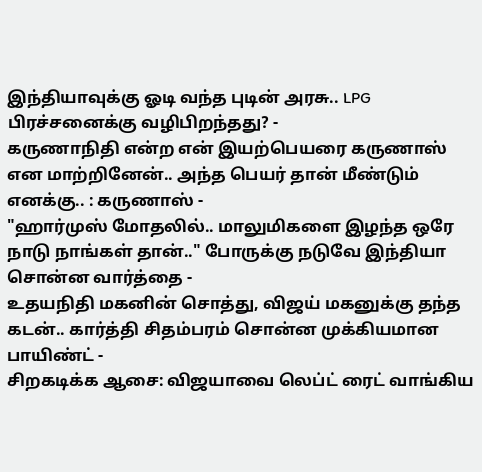இந்தியாவுக்கு ஓடி வந்த புடின் அரசு.. LPG பிரச்சனைக்கு வழிபிறந்தது? -
கருணாநிதி என்ற என் இயற்பெயரை கருணாஸ் என மாற்றினேன்.. அந்த பெயர் தான் மீண்டும் எனக்கு.. : கருணாஸ் -
"ஹார்முஸ் மோதலில்.. மாலுமிகளை இழந்த ஒரே நாடு நாங்கள் தான்.." போருக்கு நடுவே இந்தியா சொன்ன வார்த்தை -
உதயநிதி மகனின் சொத்து, விஜய் மகனுக்கு தந்த கடன்.. கார்த்தி சிதம்பரம் சொன்ன முக்கியமான பாயிண்ட் -
சிறகடிக்க ஆசை: விஜயாவை லெப்ட் ரைட் வாங்கிய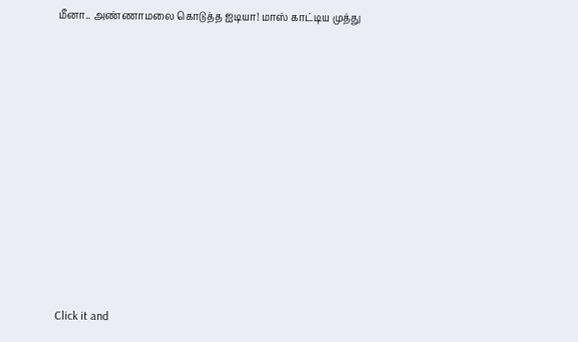மீனா.. அண்ணாமலை கொடுத்த ஐடியா! மாஸ் காட்டிய முத்து












Click it and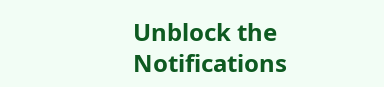Unblock the Notifications